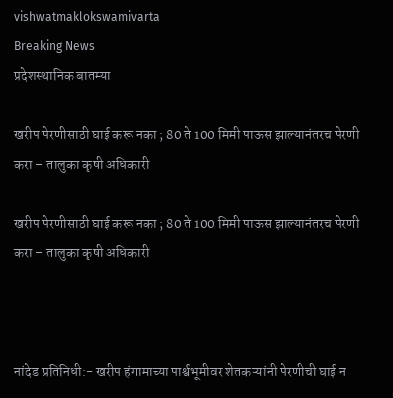vishwatmaklokswamivarta
Breaking News
प्रदेशस्थानिक बातम्या

खरीप पेरणीसाठी घाई करू नका ; 80 ते 100 मिमी पाऊस झाल्यानंतरच पेरणी करा – तालुका कृषी अधिकारी

खरीप पेरणीसाठी घाई करू नका ; 80 ते 100 मिमी पाऊस झाल्यानंतरच पेरणी करा – तालुका कृषी अधिकारी



नांदेड प्रतिनिधी:- खरीप हंगामाच्या पार्श्वभूमीवर शेतकऱ्यांनी पेरणीची घाई न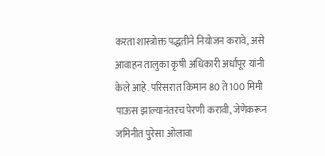करता शास्त्रोक्त पद्धतीने नियोजन करावे, असे आवाहन तालुका कृषी अधिकारी अर्धापूर यांनी केले आहे. परिसरात किमान 80 ते 100 मिमी पाऊस झाल्यानंतरच पेरणी करावी, जेणेकरून जमिनीत पुरेसा ओलावा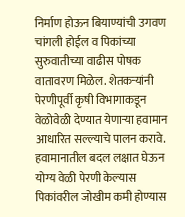निर्माण होऊन बियाण्यांची उगवण चांगली होईल व पिकांच्या सुरुवातीच्या वाढीस पोषक वातावरण मिळेल. शेतकऱ्यांनी पेरणीपूर्वी कृषी विभागाकडून वेळोवेळी देण्यात येणाऱ्या हवामान आधारित सल्ल्याचे पालन करावे. हवामानातील बदल लक्षात घेऊन योग्य वेळी पेरणी केल्यास पिकांवरील जोखीम कमी होण्यास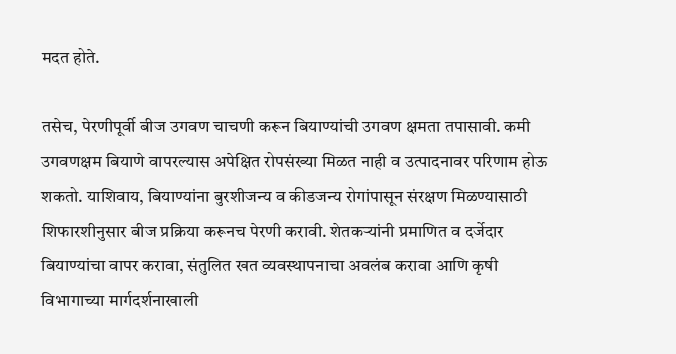मदत होते.

तसेच, पेरणीपूर्वी बीज उगवण चाचणी करून बियाण्यांची उगवण क्षमता तपासावी. कमी उगवणक्षम बियाणे वापरल्यास अपेक्षित रोपसंख्या मिळत नाही व उत्पादनावर परिणाम होऊ शकतो. याशिवाय, बियाण्यांना बुरशीजन्य व कीडजन्य रोगांपासून संरक्षण मिळण्यासाठी शिफारशीनुसार बीज प्रक्रिया करूनच पेरणी करावी. शेतकऱ्यांनी प्रमाणित व दर्जेदार बियाण्यांचा वापर करावा, संतुलित खत व्यवस्थापनाचा अवलंब करावा आणि कृषी विभागाच्या मार्गदर्शनाखाली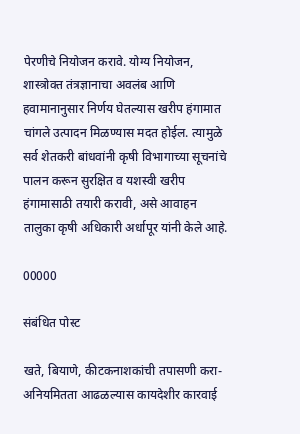पेरणीचे नियोजन करावे. योग्य नियोजन, शास्त्रोक्त तंत्रज्ञानाचा अवलंब आणि हवामानानुसार निर्णय घेतल्यास खरीप हंगामात चांगले उत्पादन मिळण्यास मदत होईल. त्यामुळे सर्व शेतकरी बांधवांनी कृषी विभागाच्या सूचनांचे पालन करून सुरक्षित व यशस्वी खरीप हंगामासाठी तयारी करावी, असे आवाहन तालुका कृषी अधिकारी अर्धापूर यांनी केले आहे.

00000

संबंधित पोस्ट

खते, बियाणे, कीटकनाशकांची तपासणी करा-अनियमितता आढळल्यास कायदेशीर कारवाई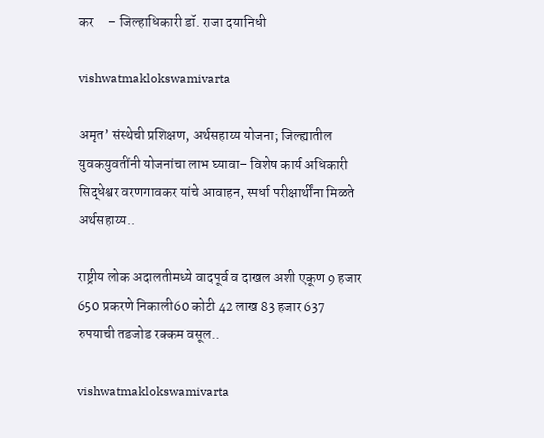कर     – जिल्हाधिकारी डॉ. राजा दयानिधी

vishwatmaklokswamivarta

अमृत’ संस्थेची प्रशिक्षण, अर्थसहाय्य योजना; जिल्ह्यातील युवकयुवतींनी योजनांचा लाभ घ्यावा– विशेष कार्य अधिकारी सिद्धेश्वर वरणगावकर यांचे आवाहन, स्पर्धा परीक्षार्थींना मिळते अर्थसहाय्य..

राष्ट्रीय लोक अदालतीमध्ये वादपूर्व व दाखल अशी एकूण 9 हजार 650 प्रकरणे निकाली60 कोटी 42 लाख 83 हजार 637 रुपयाची तडजोड रक्कम वसूल..

vishwatmaklokswamivarta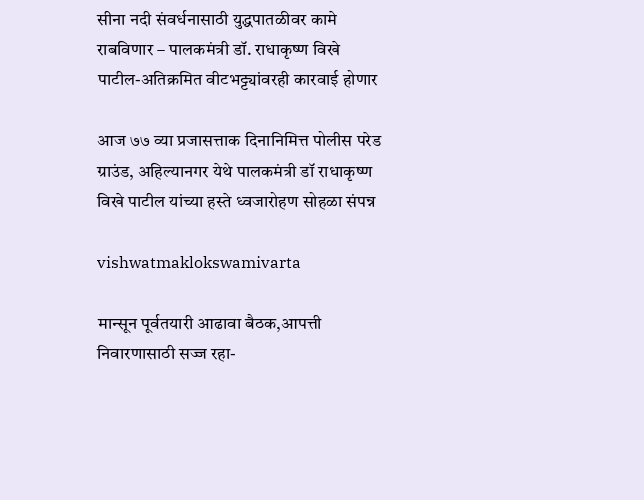सीना नदी संवर्धनासाठी युद्धपातळीवर कामे राबविणार – पालकमंत्री डॉ. राधाकृष्ण विखे पाटील-अतिक्रमित वीटभट्ट्यांवरही कारवाई होणार

आज ७७ व्या प्रजासत्ताक दिनानिमित्त पोलीस परेड ग्राउंड, अहिल्यानगर येथे पालकमंत्री डॉ राधाकृष्ण विखे पाटील यांच्या हस्ते ध्वजारोहण सोहळा संपन्न

vishwatmaklokswamivarta

मान्सून पूर्वतयारी आढावा बैठक,आपत्ती निवारणासाठी सज्ज रहा-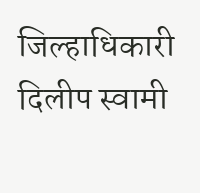जिल्हाधिकारी दिलीप स्वामी